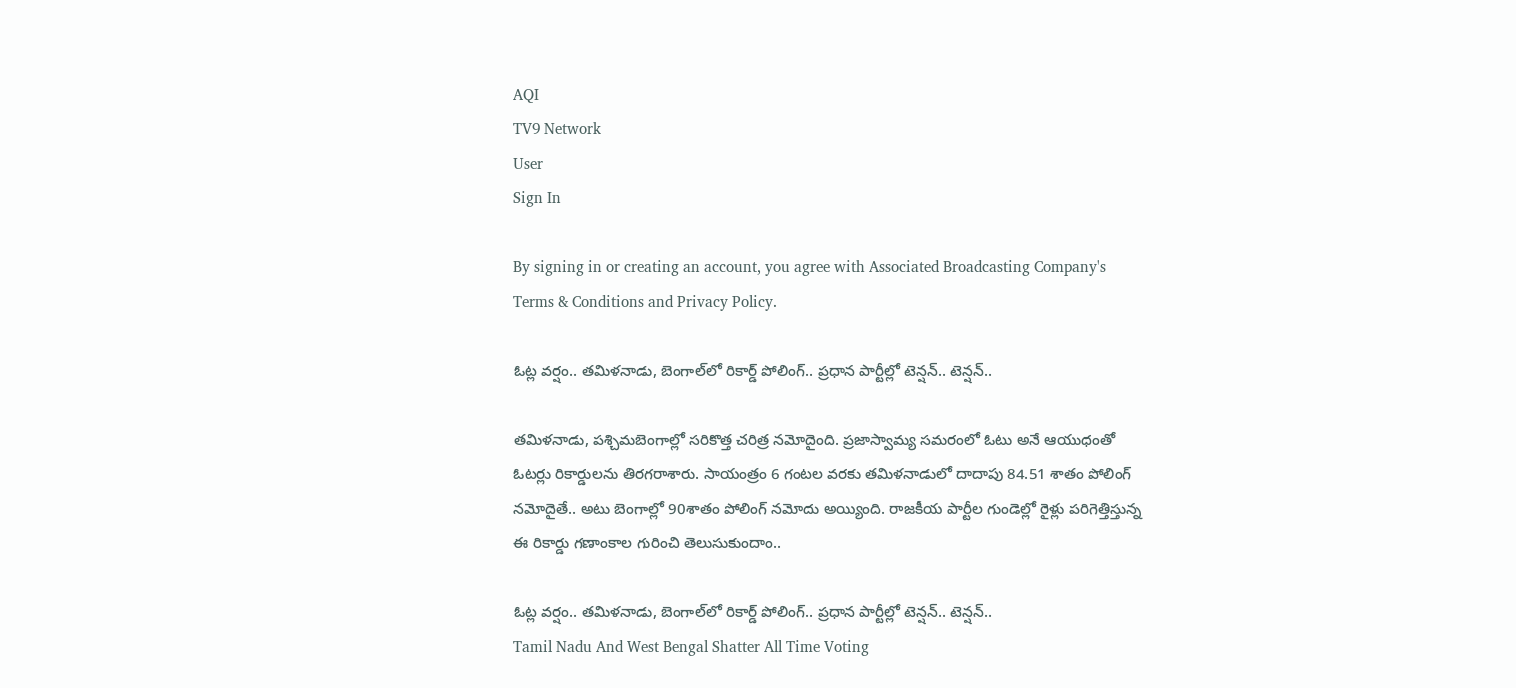AQI
TV9 Network
User
Sign In

By signing in or creating an account, you agree with Associated Broadcasting Company's Terms & Conditions and Privacy Policy.

ఓట్ల వర్షం.. తమిళనాడు, బెంగాల్‌లో రికార్డ్ పోలింగ్.. ప్రధాన పార్టీల్లో టెన్షన్.. టెన్షన్..

తమిళనాడు, పశ్చిమబెంగాల్లో సరికొత్త చరిత్ర నమోదైంది. ప్రజాస్వామ్య సమరంలో ఓటు అనే ఆయుధంతో ఓటర్లు రికార్డులను తిరగరాశారు. సాయంత్రం 6 గంటల వరకు తమిళనాడులో దాదాపు 84.51 శాతం పోలింగ్ నమోదైతే.. అటు బెంగాల్లో 90శాతం పోలింగ్ నమోదు అయ్యింది. రాజకీయ పార్టీల గుండెల్లో రైళ్లు పరిగెత్తిస్తున్న ఈ రికార్డు గణాంకాల గురించి తెలుసుకుందాం..

ఓట్ల వర్షం.. తమిళనాడు, బెంగాల్‌లో రికార్డ్ పోలింగ్.. ప్రధాన పార్టీల్లో టెన్షన్.. టెన్షన్..
Tamil Nadu And West Bengal Shatter All Time Voting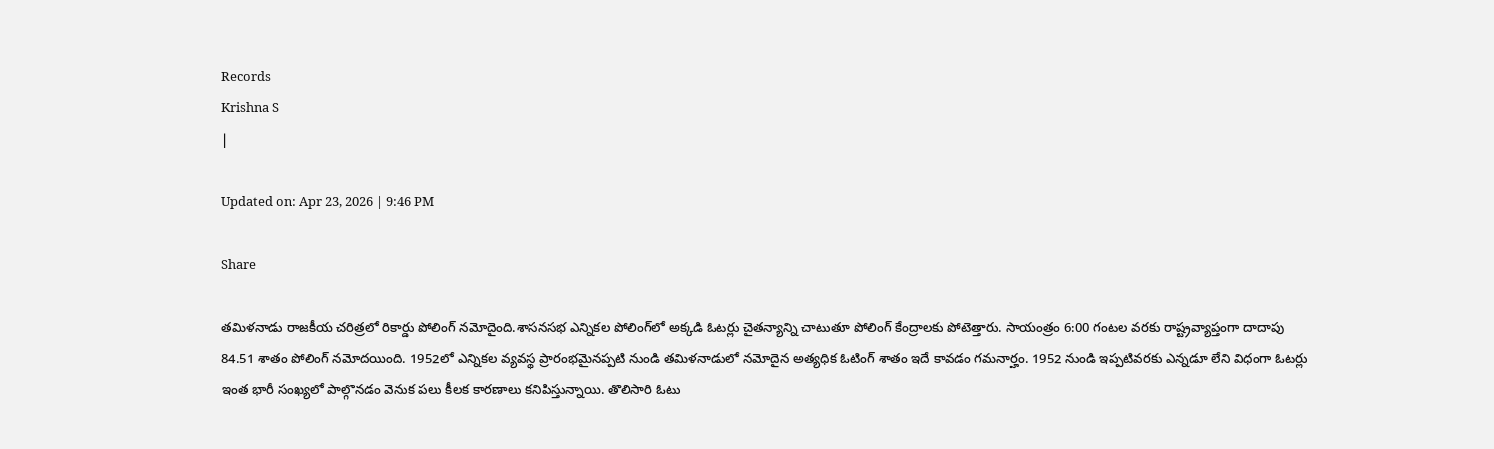Records
Krishna S
|

Updated on: Apr 23, 2026 | 9:46 PM

Share

తమిళనాడు రాజకీయ చరిత్రలో రికార్డు పోలింగ్ నమోదైంది.శాసనసభ ఎన్నికల పోలింగ్‌లో అక్కడి ఓటర్లు చైతన్యాన్ని చాటుతూ పోలింగ్ కేంద్రాలకు పోటెత్తారు. సాయంత్రం 6:00 గంటల వరకు రాష్ట్రవ్యాప్తంగా దాదాపు 84.51 శాతం పోలింగ్ నమోదయింది. 1952లో ఎన్నికల వ్యవస్థ ప్రారంభమైనప్పటి నుండి తమిళనాడులో నమోదైన అత్యధిక ఓటింగ్ శాతం ఇదే కావడం గమనార్హం. 1952 నుండి ఇప్పటివరకు ఎన్నడూ లేని విధంగా ఓటర్లు ఇంత భారీ సంఖ్యలో పాల్గొనడం వెనుక పలు కీలక కారణాలు కనిపిస్తున్నాయి. తొలిసారి ఓటు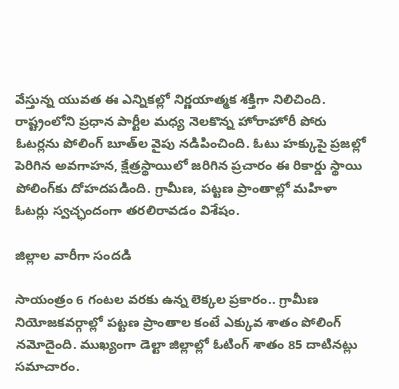వేస్తున్న యువత ఈ ఎన్నికల్లో నిర్ణయాత్మక శక్తిగా నిలిచింది. రాష్ట్రంలోని ప్రధాన పార్టీల మధ్య నెలకొన్న హోరాహోరీ పోరు ఓటర్లను పోలింగ్ బూత్‌ల వైపు నడిపించింది. ఓటు హక్కుపై ప్రజల్లో పెరిగిన అవగాహన, క్షేత్రస్థాయిలో జరిగిన ప్రచారం ఈ రికార్డు స్థాయి పోలింగ్‌కు దోహదపడింది. గ్రామీణ, పట్టణ ప్రాంతాల్లో మహిళా ఓటర్లు స్వచ్ఛందంగా తరలిరావడం విశేషం.

జిల్లాల వారీగా సందడి

సాయంత్రం 6 గంటల వరకు ఉన్న లెక్కల ప్రకారం.. గ్రామీణ నియోజకవర్గాల్లో పట్టణ ప్రాంతాల కంటే ఎక్కువ శాతం పోలింగ్ నమోదైంది. ముఖ్యంగా డెల్టా జిల్లాల్లో ఓటింగ్ శాతం 85 దాటినట్లు సమాచారం.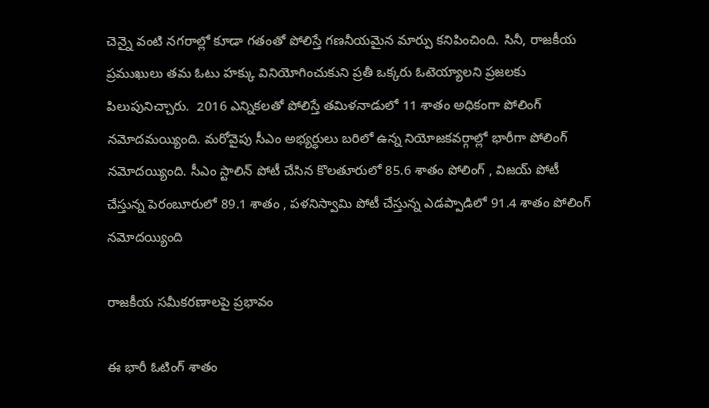చెన్నై వంటి నగరాల్లో కూడా గతంతో పోలిస్తే గణనీయమైన మార్పు కనిపించింది. సినీ, రాజకీయ ప్రముఖులు తమ ఓటు హక్కు వినియోగించుకుని ప్రతీ ఒక్కరు ఓటెయ్యాలని ప్రజలకు పిలుపునిచ్చారు.  2016 ఎన్నికలతో పోలిస్తే తమిళనాడులో 11 శాతం అధికంగా పోలింగ్‌ నమోదమయ్యింది. మరోవైపు సీఎం అభ్యర్ధులు బరిలో ఉన్న నియోజకవర్గాల్లో భారీగా పోలింగ్‌ నమోదయ్యింది. సీఎం స్టాలిన్‌ పోటీ చేసిన కొలతూరులో 85.6 శాతం పోలింగ్‌ , విజయ్‌ పోటీ చేస్తున్న పెరంబూరులో 89.1 శాతం , పళనిస్వామి పోటీ చేస్తున్న ఎడప్పాడిలో 91.4 శాతం పోలింగ్‌ నమోదయ్యింది

రాజకీయ సమీకరణాలపై ప్రభావం

ఈ భారీ ఓటింగ్ శాతం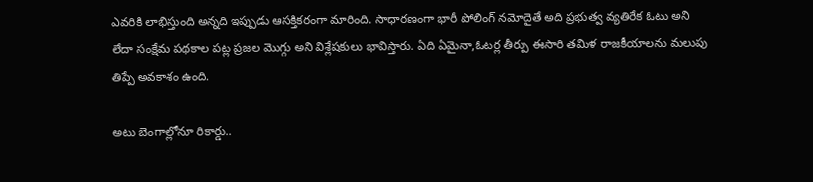ఎవరికి లాభిస్తుంది అన్నది ఇప్పుడు ఆసక్తికరంగా మారింది. సాధారణంగా భారీ పోలింగ్ నమోదైతే అది ప్రభుత్వ వ్యతిరేక ఓటు అని లేదా సంక్షేమ పథకాల పట్ల ప్రజల మొగ్గు అని విశ్లేషకులు భావిస్తారు. ఏది ఏమైనా,ఓటర్ల తీర్పు ఈసారి తమిళ రాజకీయాలను మలుపు తిప్పే అవకాశం ఉంది.

అటు బెంగాల్లోనూ రికార్డు..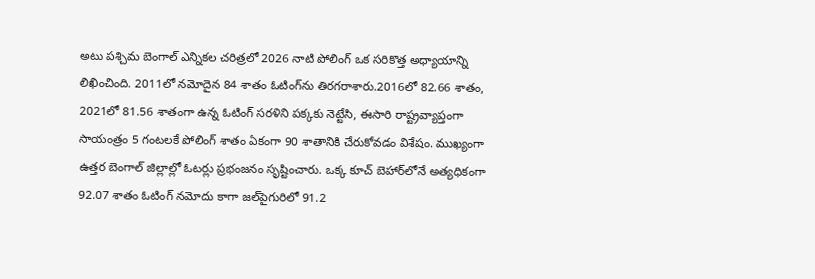అటు పశ్చిమ బెంగాల్ ఎన్నికల చరిత్రలో 2026 నాటి పోలింగ్ ఒక సరికొత్త అధ్యాయాన్ని లిఖించింది. 2011లో నమోదైన 84 శాతం ఓటింగ్‌ను తిరగరాశారు.2016లో 82.66 శాతం, 2021లో 81.56 శాతంగా ఉన్న ఓటింగ్ సరళిని పక్కకు నెట్టేసి, ఈసారి రాష్ట్రవ్యాప్తంగా సాయంత్రం 5 గంటలకే పోలింగ్ శాతం ఏకంగా 90 శాతానికి చేరుకోవడం విశేషం. ముఖ్యంగా ఉత్తర బెంగాల్ జిల్లాల్లో ఓటర్లు ప్రభంజనం సృష్టించారు. ఒక్క కూచ్ బెహార్‌లోనే అత్యధికంగా 92.07 శాతం ఓటింగ్ నమోదు కాగా జల్‌పైగురిలో 91.2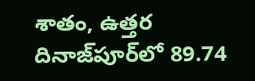శాతం, ఉత్తర దినాజ్‌పూర్‌లో 89.74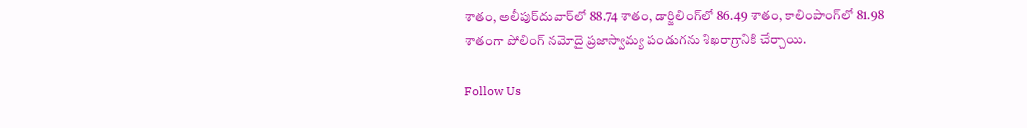శాతం, అలీపుర్‌దువార్‌లో 88.74 శాతం, డార్జిలింగ్‌లో 86.49 శాతం, కాలింపాంగ్‌లో 81.98 శాతంగా పోలింగ్ నమోదై ప్రజాస్వామ్య పండుగను శిఖరాగ్రానికి చేర్చాయి.

Follow Us